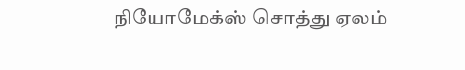நியோமேக்ஸ் சொத்து ஏலம்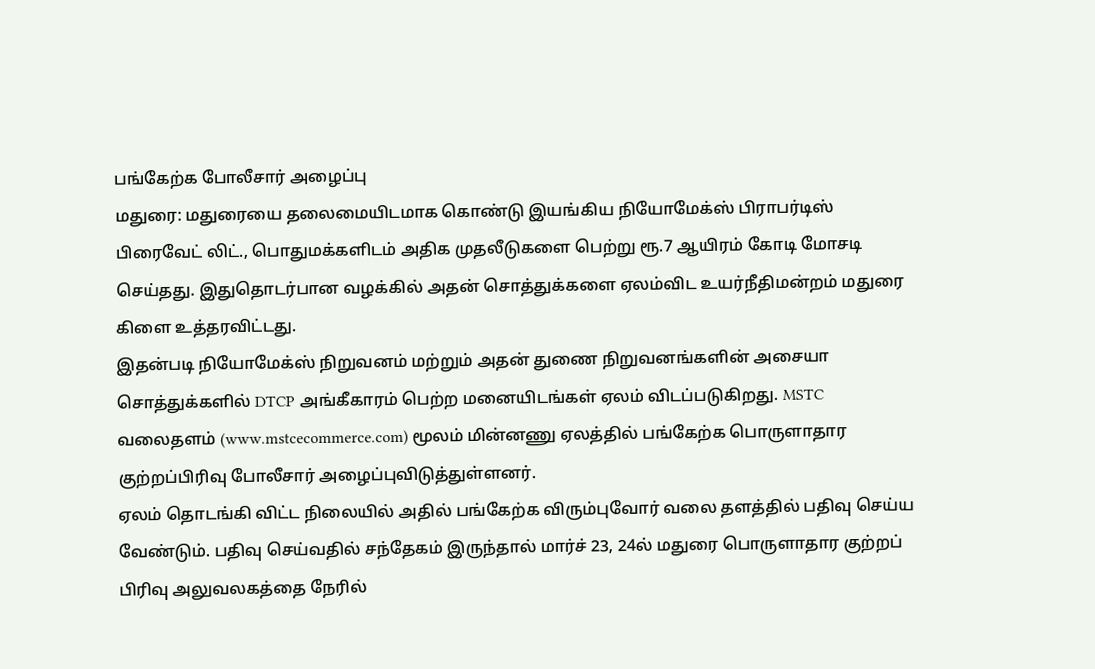பங்கேற்க போலீசார் அழைப்பு
மதுரை: மதுரையை தலைமையிடமாக கொண்டு இயங்கிய நியோமேக்ஸ் பிராபர்டிஸ் பிரைவேட் லிட்., பொதுமக்களிடம் அதிக முதலீடுகளை பெற்று ரூ.7 ஆயிரம் கோடி மோசடி செய்தது. இதுதொடர்பான வழக்கில் அதன் சொத்துக்களை ஏலம்விட உயர்நீதிமன்றம் மதுரை கிளை உத்தரவிட்டது.
இதன்படி நியோமேக்ஸ் நிறுவனம் மற்றும் அதன் துணை நிறுவனங்களின் அசையா சொத்துக்களில் DTCP அங்கீகாரம் பெற்ற மனையிடங்கள் ஏலம் விடப்படுகிறது. MSTC வலைதளம் (www.mstcecommerce.com) மூலம் மின்னணு ஏலத்தில் பங்கேற்க பொருளாதார குற்றப்பிரிவு போலீசார் அழைப்புவிடுத்துள்ளனர்.
ஏலம் தொடங்கி விட்ட நிலையில் அதில் பங்கேற்க விரும்புவோர் வலை தளத்தில் பதிவு செய்ய வேண்டும். பதிவு செய்வதில் சந்தேகம் இருந்தால் மார்ச் 23, 24ல் மதுரை பொருளாதார குற்றப் பிரிவு அலுவலகத்தை நேரில்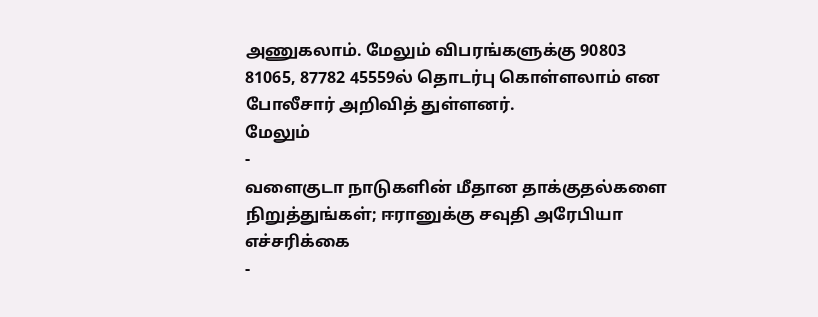அணுகலாம். மேலும் விபரங்களுக்கு 90803 81065, 87782 45559ல் தொடர்பு கொள்ளலாம் என போலீசார் அறிவித் துள்ளனர்.
மேலும்
-
வளைகுடா நாடுகளின் மீதான தாக்குதல்களை நிறுத்துங்கள்; ஈரானுக்கு சவுதி அரேபியா எச்சரிக்கை
-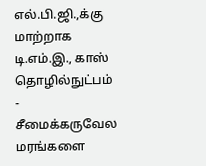எல்.பி.ஜி.,க்கு மாற்றாக டி.எம்.இ., காஸ் தொழில்நுட்பம்
-
சீமைக்கருவேல மரங்களை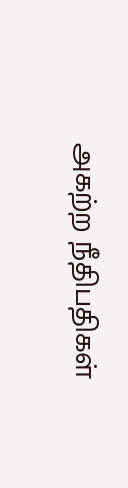அகற்ற நீதிபதிகள்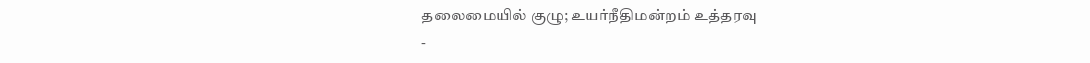தலைமையில் குழு; உயர்நீதிமன்றம் உத்தரவு
-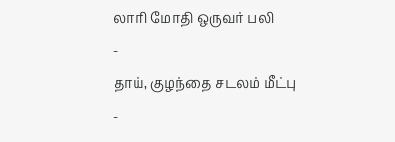லாரி மோதி ஒருவர் பலி
-
தாய், குழந்தை சடலம் மீட்பு
-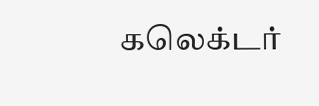கலெக்டர்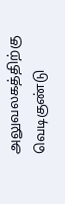அலுவலகத்திற்கு வெடிகுண்டு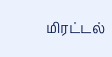மிரட்டல்